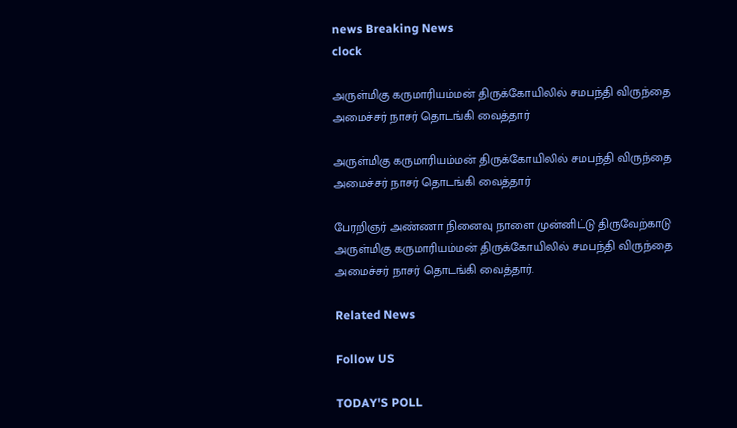news Breaking News
clock

அருள்மிகு கருமாரியம்மன் திருக்கோயிலில் சமபந்தி விருந்தை அமைச்சர் நாசர் தொடங்கி வைத்தார்

அருள்மிகு கருமாரியம்மன் திருக்கோயிலில் சமபந்தி விருந்தை அமைச்சர் நாசர் தொடங்கி வைத்தார்

பேரறிஞர் அண்ணா நினைவு நாளை முன்னிட்டு திருவேற்காடு அருள்மிகு கருமாரியம்மன் திருக்கோயிலில் சமபந்தி விருந்தை அமைச்சர் நாசர் தொடங்கி வைத்தார்.

Related News

Follow US

TODAY'S POLL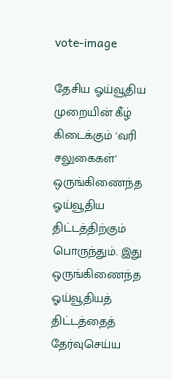vote-image

தேசிய ஓய்வூதிய முறையின் கீழ் கிடைக்கும் 'வரி சலுகைகள்' ஒருங்கிணைந்த ஓய்வூதிய திட்டத்திற்கும் பொருந்தும். இது ஒருங்கிணைந்த ஓய்வூதியத் திட்டத்தைத் தேர்வுசெய்ய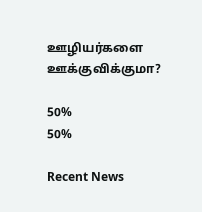ஊழியர்களை ஊக்குவிக்குமா?

50%
50%

Recent News